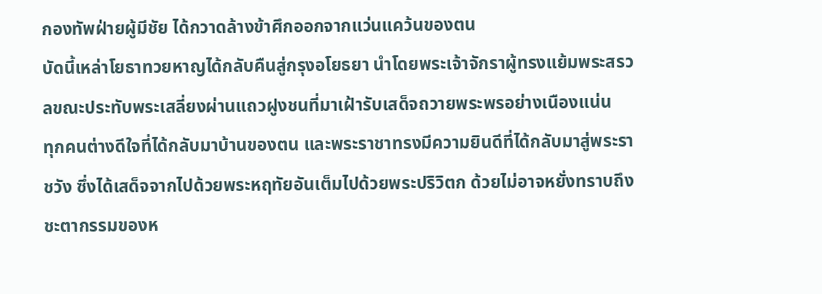กองทัพฝ่ายผู้มีชัย ได้กวาดล้างข้าศึกออกจากแว่นแคว้นของตน
บัดนี้เหล่าโยธาทวยหาญได้กลับคืนสู่กรุงอโยธยา นำโดยพระเจ้าจักราผู้ทรงแย้มพระสรวลขณะประทับพระเสลี่ยงผ่านแถวฝูงชนที่มาเฝ้ารับเสด็จถวายพระพรอย่างเนืองแน่น
ทุกคนต่างดีใจที่ได้กลับมาบ้านของตน และพระราชาทรงมีความยินดีที่ได้กลับมาสู่พระราชวัง ซึ่งได้เสด็จจากไปด้วยพระหฤทัยอันเต็มไปด้วยพระปริวิตก ด้วยไม่อาจหยั่งทราบถึงชะตากรรมของห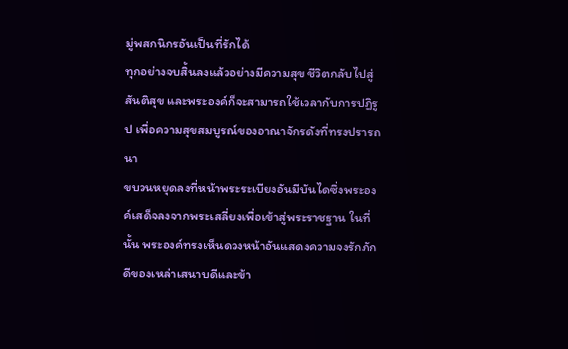มู่พสกนิกรอันเป็นที่รักได้
ทุกอย่างจบสิ้นลงแล้วอย่างมีความสุข ชีวิตกลับไปสู่สันติสุข และพระองค์ก็จะสามารถใช้เวลากับการปฏิรูป เพื่อความสุขสมบูรณ์ของอาณาจักรดังที่ทรงปรารถนา
ขบวนหยุดลงที่หน้าพระระเบียงอันมีบันไดซึ่งพระองค์เสด็จลงจากพระเสลี่ยงเพื่อเข้าสู่พระราชฐาน ในที่นั้น พระองค์ทรงเห็นดวงหน้าอันแสดงความจงรักภักดีของเหล่าเสนาบดีและข้า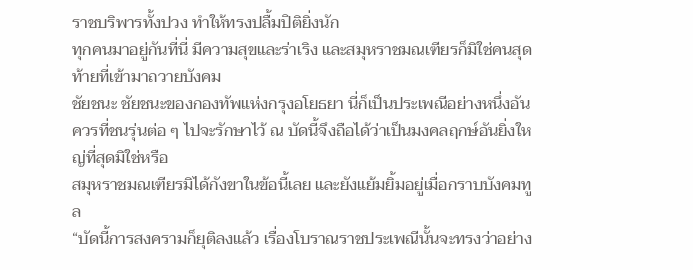ราชบริพารทั้งปวง ทำให้ทรงปลื้มปิติยิ่งนัก
ทุกคนมาอยู่กันที่นี่ มีความสุขและร่าเริง และสมุหราชมณเฑียรก็มิใช่คนสุดท้ายที่เข้ามาถวายบังคม
ชัยชนะ ชัยชนะของกองทัพแห่งกรุงอโยธยา นี่ก็เป็นประเพณีอย่างหนึ่งอันควรที่ชนรุ่นต่อ ๆ ไปจะรักษาไว้ ณ บัดนี้จึงถือได้ว่าเป็นมงคลฤกษ์อันยิ่งใหญ่ที่สุดมิใช่หรือ
สมุหราชมณเฑียรมิได้กังขาในข้อนี้เลย และยังแย้มยิ้มอยู่เมื่อกราบบังคมทูล
“บัดนี้การสงครามก็ยุติลงแล้ว เรื่องโบราณราชประเพณีนั้นจะทรงว่าอย่าง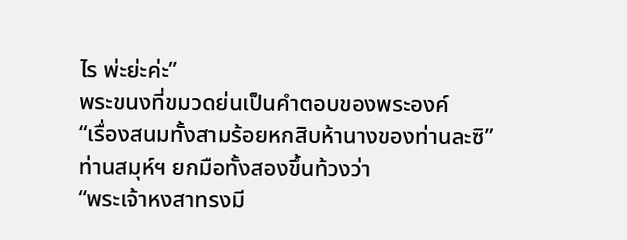ไร พ่ะย่ะค่ะ”
พระขนงที่ขมวดย่นเป็นคำตอบของพระองค์
“เรื่องสนมทั้งสามร้อยหกสิบห้านางของท่านละซิ”
ท่านสมุห์ฯ ยกมือทั้งสองขึ้นท้วงว่า
“พระเจ้าหงสาทรงมี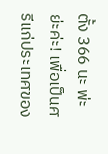ตั้ง 366 นะ พ่ะย่ะค่ะ! เพื่อเป็นศรีแก่ประเทศของ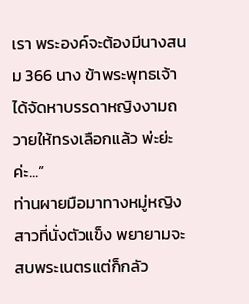เรา พระองค์จะต้องมีนางสนม 366 นาง ข้าพระพุทธเจ้าได้จัดหาบรรดาหญิงงามถวายให้ทรงเลือกแล้ว พ่ะย่ะค่ะ...”
ท่านผายมือมาทางหมู่หญิงสาวที่นั่งตัวแข็ง พยายามจะสบพระเนตรแต่ก็กลัว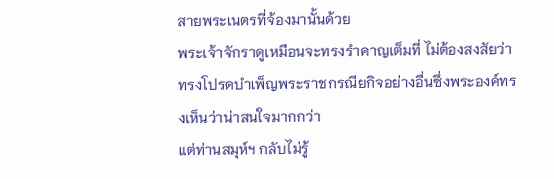สายพระเนตรที่จ้องมานั้นด้วย
พระเจ้าจักราดูเหมือนจะทรงรำคาญเต็มที่ ไม่ต้องสงสัยว่าทรงโปรดบำเพ็ญพระราชกรณียกิจอย่างอื่นซึ่งพระองค์ทรงเห็นว่าน่าสนใจมากกว่า
แต่ท่านสมุห์ฯ กลับไม่รู้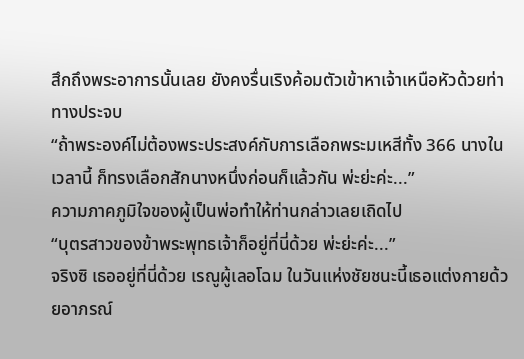สึกถึงพระอาการนั้นเลย ยังคงรื่นเริงค้อมตัวเข้าหาเจ้าเหนือหัวด้วยท่าทางประจบ
“ถ้าพระองค์ไม่ต้องพระประสงค์กับการเลือกพระมเหสีทั้ง 366 นางในเวลานี้ ก็ทรงเลือกสักนางหนึ่งก่อนก็แล้วกัน พ่ะย่ะค่ะ...”
ความภาคภูมิใจของผู้เป็นพ่อทำให้ท่านกล่าวเลยเถิดไป
“บุตรสาวของข้าพระพุทธเจ้าก็อยู่ที่นี่ด้วย พ่ะย่ะค่ะ...”
จริงซิ เธออยู่ที่นี่ด้วย เรณูผู้เลอโฉม ในวันแห่งชัยชนะนี้เธอแต่งกายด้วยอาภรณ์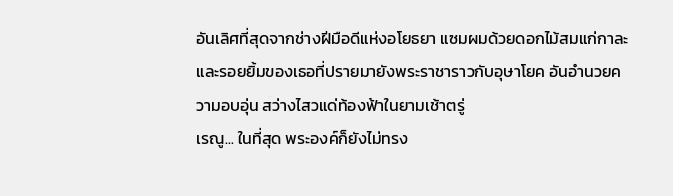อันเลิศที่สุดจากช่างฝีมือดีแห่งอโยธยา แซมผมด้วยดอกไม้สมแก่กาละ และรอยยิ้มของเธอที่ปรายมายังพระราชาราวกับอุษาโยค อันอำนวยความอบอุ่น สว่างไสวแด่ท้องฟ้าในยามเช้าตรู่
เรณู... ในที่สุด พระองค์ก็ยังไม่ทรง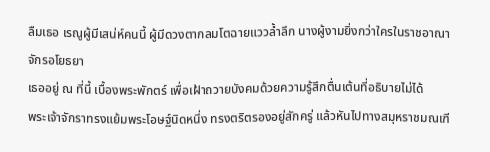ลืมเธอ เรณูผู้มีเสน่ห์คนนี้ ผู้มีดวงตากลมโตฉายแววล้ำลึก นางผู้งามยิ่งกว่าใครในราชอาณาจักรอโยธยา
เธออยู่ ณ ที่นี้ เบื้องพระพักตร์ เพื่อเฝ้าถวายบังคมด้วยความรู้สึกตื่นเต้นที่อธิบายไม่ได้
พระเจ้าจักราทรงแย้มพระโอษฐ์นิดหนึ่ง ทรงตริตรองอยู่สักครู่ แล้วหันไปทางสมุหราชมณเฑี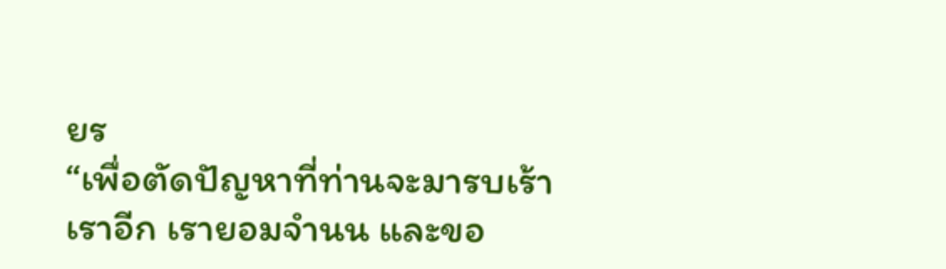ยร
“เพื่อตัดปัญหาที่ท่านจะมารบเร้าเราอีก เรายอมจำนน และขอ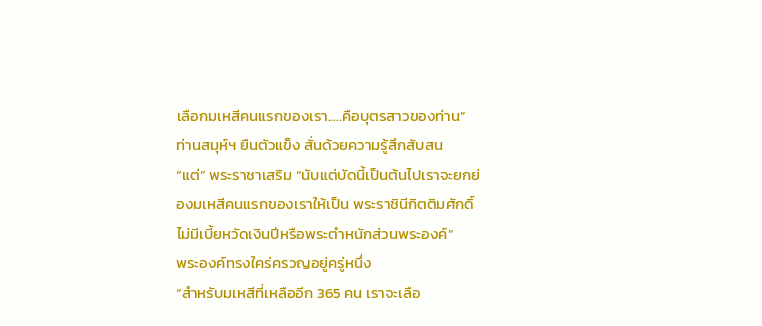เลือกมเหสีคนแรกของเรา.....คือบุตรสาวของท่าน”
ท่านสมุห์ฯ ยืนตัวแข็ง สั่นด้วยความรู้สึกสับสน
“แต่” พระราชาเสริม “นับแต่บัดนี้เป็นต้นไปเราจะยกย่องมเหสีคนแรกของเราให้เป็น พระราชินีกิตติมศักดิ์ ไม่มีเบี้ยหวัดเงินปีหรือพระตำหนักส่วนพระองค์”
พระองค์ทรงใคร่ครวญอยู่ครู่หนึ่ง
“สำหรับมเหสีที่เหลืออีก 365 คน เราจะเลือ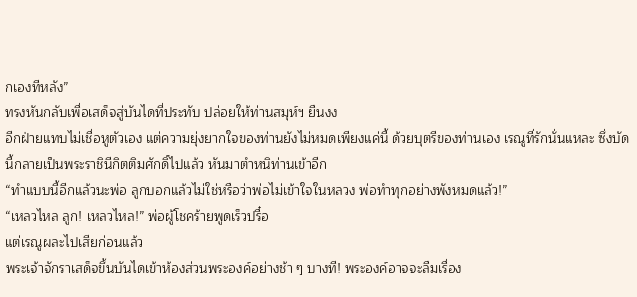กเองทีหลัง”
ทรงหันกลับเพื่อเสด็จสู่บันไดที่ประทับ ปล่อยให้ท่านสมุห์ฯ ยืนงง
อีกฝ่ายแทบไม่เชื่อหูตัวเอง แต่ความยุ่งยากใจของท่านยังไม่หมดเพียงแค่นี้ ด้วยบุตรีของท่านเอง เรณูที่รักนั่นแหละ ซึ่งบัดนี้กลายเป็นพระราชินีกิตติมศักดิ์ไปแล้ว หันมาตำหนิท่านเข้าอีก
“ทำแบบนี้อีกแล้วนะพ่อ ลูกบอกแล้วไม่ใช่หรือว่าพ่อไม่เข้าใจในหลวง พ่อทำทุกอย่างพังหมดแล้ว!”
“เหลวไหล ลูก! เหลวไหล!” พ่อผู้โชคร้ายพูดเร็วปรื๋อ
แต่เรณูผละไปเสียก่อนแล้ว
พระเจ้าจักราเสด็จขึ้นบันไดเข้าห้องส่วนพระองค์อย่างช้า ๆ บางที! พระองค์อาจจะลืมเรื่อง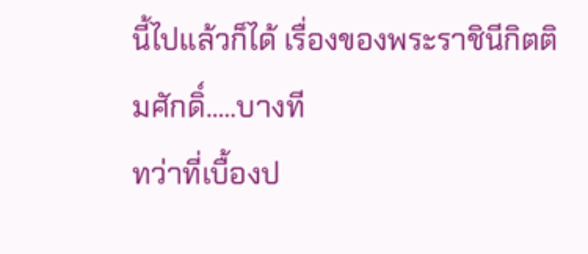นี้ไปแล้วก็ได้ เรื่องของพระราชินีกิตติมศักดิ์.....บางที
ทว่าที่เบื้องป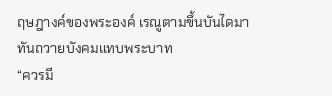ฤษฎางค์ของพระองค์ เรณูตามขึ้นบันไดมาทันถวายบังคมแทบพระบาท
“ควรมี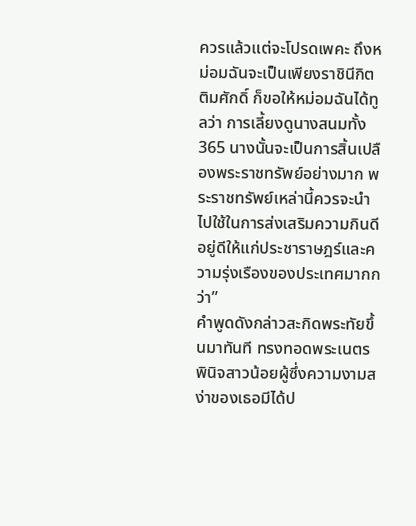ควรแล้วแต่จะโปรดเพคะ ถึงหม่อมฉันจะเป็นเพียงราชินีกิตติมศักดิ์ ก็ขอให้หม่อมฉันได้ทูลว่า การเลี้ยงดูนางสนมทั้ง 365 นางนั้นจะเป็นการสิ้นเปลืองพระราชทรัพย์อย่างมาก พระราชทรัพย์เหล่านี้ควรจะนำไปใช้ในการส่งเสริมความกินดีอยู่ดีให้แก่ประชาราษฎร์และความรุ่งเรืองของประเทศมากกว่า”
คำพูดดังกล่าวสะกิดพระทัยขึ้นมาทันที ทรงทอดพระเนตรพินิจสาวน้อยผู้ซึ่งความงามสง่าของเธอมีได้ป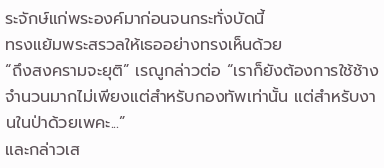ระจักษ์แก่พระองค์มาก่อนจนกระทั่งบัดนี้
ทรงแย้มพระสรวลให้เธออย่างทรงเห็นด้วย
“ถึงสงครามจะยุติ” เรณูกล่าวต่อ “เราก็ยังต้องการใช้ช้างจำนวนมากไม่เพียงแต่สำหรับกองทัพเท่านั้น แต่สำหรับงานในป่าด้วยเพคะ...”
และกล่าวเส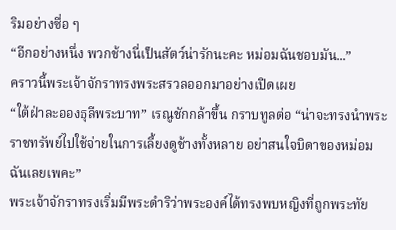ริมอย่างซื่อ ๆ
“อีกอย่างหนึ่ง พวกช้างนี่เป็นสัตว์น่ารักนะคะ หม่อมฉันชอบมัน...”
คราวนี้พระเจ้าจักราทรงพระสรวลออกมาอย่างเปิดเผย
“ใต้ฝ่าละอองธุลีพระบาท” เรณูชักกล้าขึ้น กราบทูลต่อ “น่าจะทรงนำพระราชทรัพย์ไปใช้จ่ายในการเลี้ยงดูช้างทั้งหลาย อย่าสนใจบิดาของหม่อมฉันเลยเพคะ”
พระเจ้าจักราทรงเริ่มมีพระดำริว่าพระองค์ได้ทรงพบหญิงที่ถูกพระทัย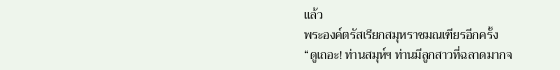แล้ว
พระองค์ตรัสเรียกสมุหราชมณเฑียรอีกครั้ง
“ดูเถอะ! ท่านสมุห์ฯ ท่านมีลูกสาวที่ฉลาดมากจ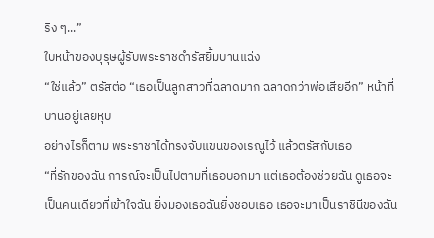ริง ๆ...”
ใบหน้าของบุรุษผู้รับพระราชดำรัสยิ้มบานแฉ่ง
“ใช่แล้ว” ตรัสต่อ “เธอเป็นลูกสาวที่ฉลาดมาก ฉลาดกว่าพ่อเสียอีก” หน้าที่บานอยู่เลยหุบ
อย่างไรก็ตาม พระราชาได้ทรงจับแขนของเรณูไว้ แล้วตรัสกับเธอ
“ที่รักของฉัน การณ์จะเป็นไปตามที่เธอบอกมา แต่เธอต้องช่วยฉัน ดูเธอจะเป็นคนเดียวที่เข้าใจฉัน ยิ่งมองเธอฉันยิ่งชอบเธอ เธอจะมาเป็นราชินีของฉัน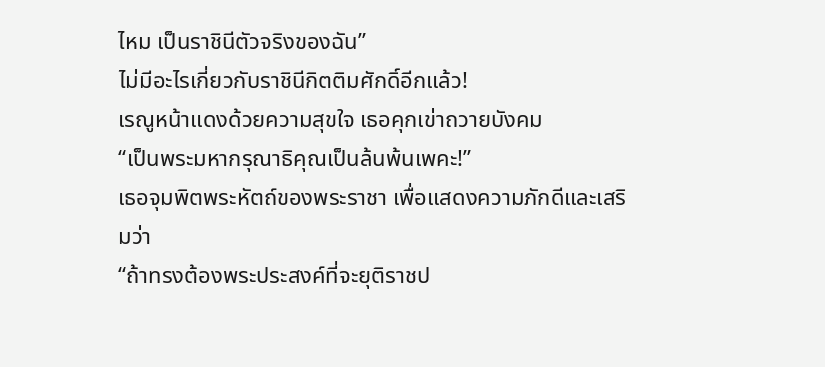ไหม เป็นราชินีตัวจริงของฉัน”
ไม่มีอะไรเกี่ยวกับราชินีกิตติมศักดิ์อีกแล้ว!
เรณูหน้าแดงด้วยความสุขใจ เธอคุกเข่าถวายบังคม
“เป็นพระมหากรุณาธิคุณเป็นล้นพ้นเพคะ!”
เธอจุมพิตพระหัตถ์ของพระราชา เพื่อแสดงความภักดีและเสริมว่า
“ถ้าทรงต้องพระประสงค์ที่จะยุติราชป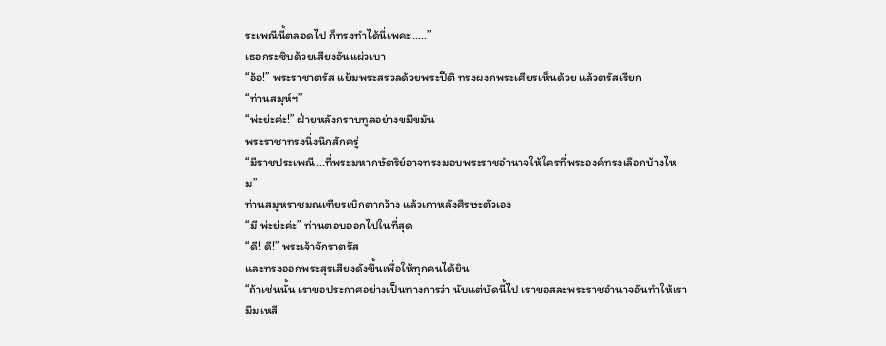ระเพณีนี้ตลอดไป ก็ทรงทำได้นี่เพคะ.....”
เธอกระซิบด้วยเสียงอันแผ่วเบา
“อ้อ!” พระราชาตรัส แย้มพระสรวลด้วยพระปีติ ทรงผงกพระเศียรเห็นด้วย แล้วตรัสเรียก
“ท่านสมุห์ฯ”
“พ่ะย่ะค่ะ!” ฝ่ายหลังกราบทูลอย่างขมีขมัน
พระราชาทรงนิ่งนึกสักครู่
“มีราชประเพณี...ที่พระมหากษัตริย์อาจทรงมอบพระราชอำนาจให้ใครที่พระองค์ทรงเลือกบ้างไหม”
ท่านสมุหราชมณเฑียรเบิกตากว้าง แล้วเกาหลังศีรษะตัวเอง
“มี พ่ะย่ะค่ะ” ท่านตอบออกไปในที่สุด
“ดี! ดี!” พระเจ้าจักราตรัส
และทรงออกพระสุรเสียงดังขึ้นเพื่อให้ทุกคนได้ยิน
“ถ้าเช่นนั้น เราขอประกาศอย่างเป็นทางการว่า นับแต่บัดนี้ไป เราขอสละพระราชอำนาจอันทำให้เรามีมเหสี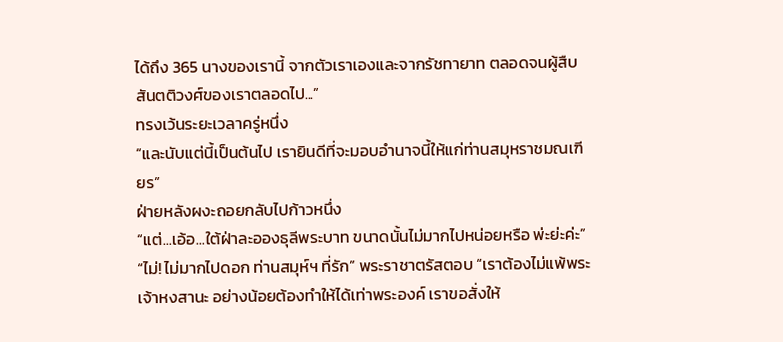ได้ถึง 365 นางของเรานี้ จากตัวเราเองและจากรัชทายาท ตลอดจนผู้สืบสันตติวงศ์ของเราตลอดไป...”
ทรงเว้นระยะเวลาครู่หนึ่ง
“และนับแต่นี้เป็นต้นไป เรายินดีที่จะมอบอำนาจนี้ให้แก่ท่านสมุหราชมณเฑียร”
ฝ่ายหลังผงะถอยกลับไปก้าวหนึ่ง
“แต่...เอ้อ...ใต้ฝ่าละอองธุลีพระบาท ขนาดนั้นไม่มากไปหน่อยหรือ พ่ะย่ะค่ะ”
“ไม่! ไม่มากไปดอก ท่านสมุห์ฯ ที่รัก” พระราชาตรัสตอบ “เราต้องไม่แพ้พระเจ้าหงสานะ อย่างน้อยต้องทำให้ได้เท่าพระองค์ เราขอสั่งให้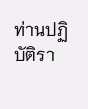ท่านปฏิบัติรา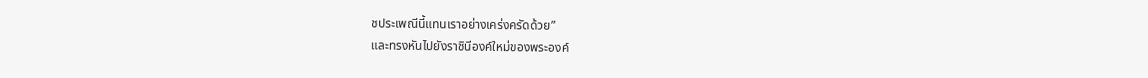ชประเพณีนี้แทนเราอย่างเคร่งครัดด้วย”
และทรงหันไปยังราชินีองค์ใหม่ของพระองค์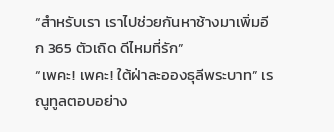“สำหรับเรา เราไปช่วยกันหาช้างมาเพิ่มอีก 365 ตัวเถิด ดีไหมที่รัก”
“เพคะ! เพคะ! ใต้ฝ่าละอองธุลีพระบาท” เรณูทูลตอบอย่าง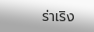ร่าเริง